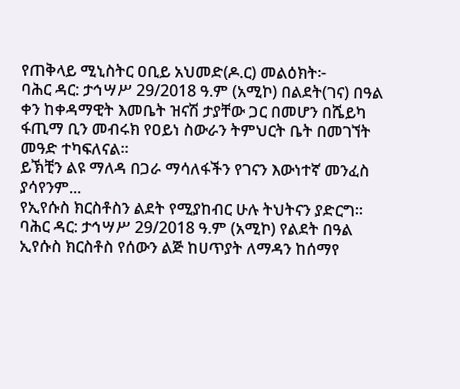የጠቅላይ ሚኒስትር ዐቢይ አህመድ(ዶ.ር) መልዕክት፦
ባሕር ዳር: ታኅሣሥ 29/2018 ዓ.ም (አሚኮ) በልደት(ገና) በዓል ቀን ከቀዳማዊት እመቤት ዝናሽ ታያቸው ጋር በመሆን በሼይካ ፋጢማ ቢን መብሩክ የዐይነ ስውራን ትምህርት ቤት በመገኘት መዓድ ተካፍለናል።
ይኽቺን ልዩ ማለዳ በጋራ ማሳለፋችን የገናን እውነተኛ መንፈስ ያሳየንም...
የኢየሱስ ክርስቶስን ልደት የሚያከብር ሁሉ ትህትናን ያድርግ።
ባሕር ዳር: ታኅሣሥ 29/2018 ዓ.ም (አሚኮ) የልደት በዓል ኢየሱስ ክርስቶስ የሰውን ልጅ ከሀጥያት ለማዳን ከሰማየ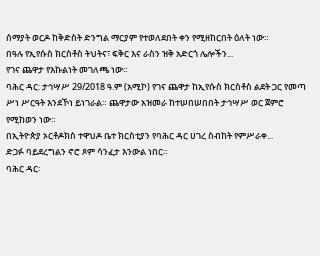ሰማያት ወርዶ ከቅድስት ድንግል ማርያም የተወለደበት ቀን የሚዘከርበት ዕለት ነው።
በዓሉ የኢየሱስ ክርስቶስ ትህትና፣ ፍቅር እና ራስን ዝቅ አድርጎ ሌሎችን...
የገና ጨዋታ የእኩልነት መገለጫ ነው።
ባሕር ዳር: ታኅሣሥ 29/2018 ዓ.ም (አሚኮ) የገና ጨዋታ ከኢየሱስ ክርስቶስ ልደት ጋር የመጣ ሥነ ሥርዓት እንደኾነ ይነገራል። ጨዋታው አዝመራ ከተሠበሠበበት ታኅሣሥ ወር ጀምሮ የሚከወን ነው።
በኢትዮጵያ ኦርቶዶክስ ተዋህዶ ቤተ ክርስቲያን የባሕር ዳር ሀገረ ስብከት የምሥራቀ...
ድጋፉ ባይደረግልን ኖሮ ጾም ሳንፈታ እንውል ነበር።
ባሕር ዳር፡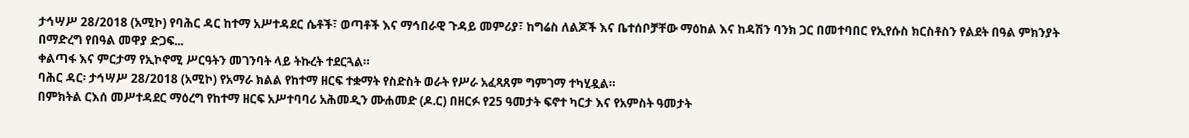ታኅሣሥ 28/2018 (አሚኮ) የባሕር ዳር ከተማ አሥተዳደር ሴቶች፣ ወጣቶች እና ማኅበራዊ ጉዳይ መምሪያ፣ ከግሬስ ለልጆች እና ቤተሰቦቻቸው ማዕከል እና ከዳሽን ባንክ ጋር በመተባበር የኢየሱስ ክርስቶስን የልደት በዓል ምክንያት በማድረግ የበዓል መዋያ ድጋፍ...
ቀልጣፋ እና ምርታማ የኢኮኖሚ ሥርዓትን መገንባት ላይ ትኩረት ተደርጓል።
ባሕር ዳር፡ ታኅሣሥ 28/2018 (አሚኮ) የአማራ ክልል የከተማ ዘርፍ ተቋማት የስድስት ወራት የሥራ አፈጻጸም ግምገማ ተካሂዷል።
በምክትል ርእሰ መሥተዳደር ማዕረግ የከተማ ዘርፍ አሥተባባሪ አሕመዲን ሙሐመድ (ዶ.ር) በዘርፉ የ25 ዓመታት ፍኖተ ካርታ እና የአምስት ዓመታት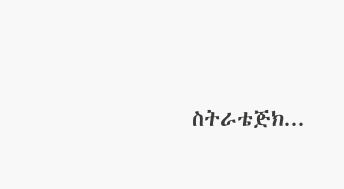ስትራቴጅክ...